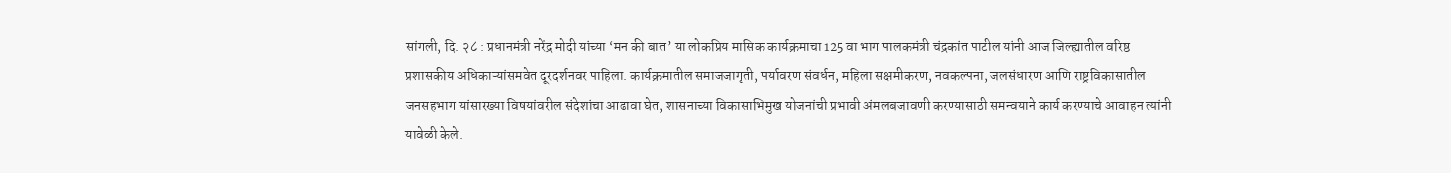सांगली, दि. २८ : प्रधानमंत्री नरेंद्र मोदी यांच्या ‘मन की बात’ या लोकप्रिय मासिक कार्यक्रमाचा 125 वा भाग पालकमंत्री चंद्रकांत पाटील यांनी आज जिल्ह्यातील वरिष्ठ प्रशासकीय अधिकाऱ्यांसमवेत दूरदर्शनवर पाहिला. कार्यक्रमातील समाजजागृती, पर्यावरण संवर्धन, महिला सक्षमीकरण, नवकल्पना, जलसंधारण आणि राष्ट्रविकासातील जनसहभाग यांसारख्या विषयांवरील संदेशांचा आढावा घेत, शासनाच्या विकासाभिमुख योजनांची प्रभावी अंमलबजावणी करण्यासाठी समन्वयाने कार्य करण्याचे आवाहन त्यांनी यावेळी केले.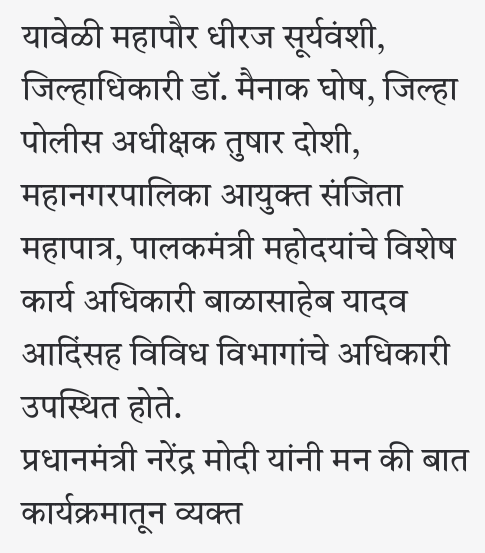यावेळी महापौर धीरज सूर्यवंशी, जिल्हाधिकारी डॉ. मैनाक घोष, जिल्हा पोलीस अधीक्षक तुषार दोशी, महानगरपालिका आयुक्त संजिता महापात्र, पालकमंत्री महोदयांचे विशेष कार्य अधिकारी बाळासाहेब यादव आदिंसह विविध विभागांचे अधिकारी उपस्थित होते.
प्रधानमंत्री नरेंद्र मोदी यांनी मन की बात कार्यक्रमातून व्यक्त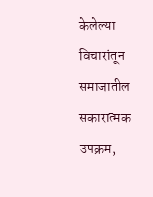केलेल्या विचारांतून समाजातील सकारात्मक उपक्रम,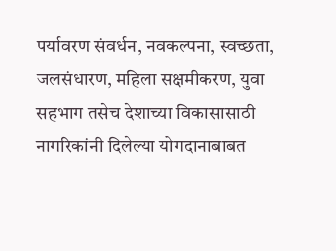पर्यावरण संवर्धन, नवकल्पना, स्वच्छता, जलसंधारण, महिला सक्षमीकरण, युवा सहभाग तसेच देशाच्या विकासासाठी नागरिकांनी दिलेल्या योगदानाबाबत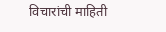विचारांची माहिती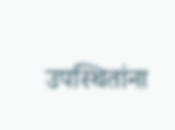उपस्थितांना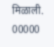मिळाली.
00000